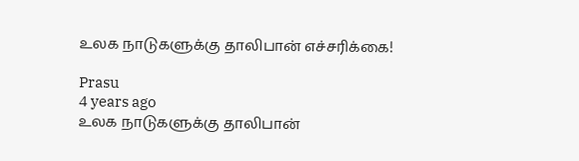உலக நாடுகளுக்கு தாலிபான் எச்சரிக்கை!

Prasu
4 years ago
உலக நாடுகளுக்கு தாலிபான்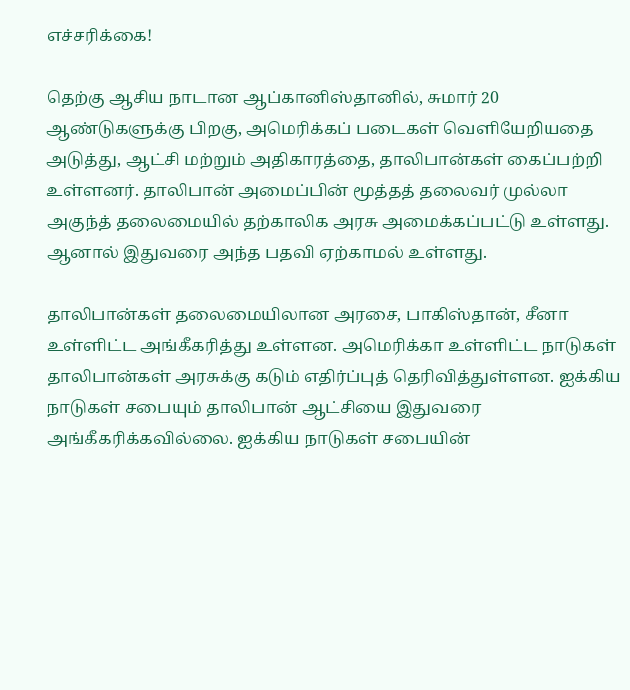எச்சரிக்கை!

தெற்கு ஆசிய நாடான ஆப்கானிஸ்தானில், சுமார் 20 ஆண்டுகளுக்கு பிறகு, அமெரிக்கப் படைகள் வெளியேறியதை அடுத்து, ஆட்சி மற்றும் அதிகாரத்தை, தாலிபான்கள் கைப்பற்றி உள்ளனர். தாலிபான் அமைப்பின் மூத்தத் தலைவர் முல்லா அகுந்த் தலைமையில் தற்காலிக அரசு அமைக்கப்பட்டு உள்ளது. ஆனால் இதுவரை அந்த பதவி ஏற்காமல் உள்ளது.

தாலிபான்கள் தலைமையிலான அரசை, பாகிஸ்தான், சீனா உள்ளிட்ட அங்கீகரித்து உள்ளன. அமெரிக்கா உள்ளிட்ட நாடுகள் தாலிபான்கள் அரசுக்கு கடும் எதிர்ப்புத் தெரிவித்துள்ளன. ஐக்கிய நாடுகள் சபையும் தாலிபான் ஆட்சியை இதுவரை அங்கீகரிக்கவில்லை. ஐக்கிய நாடுகள் சபையின்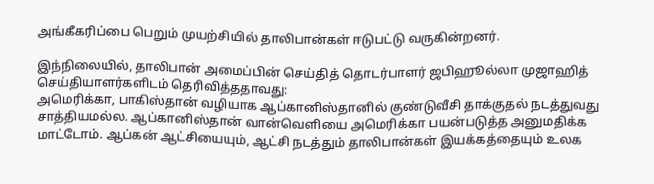அங்கீகரிப்பை பெறும் முயற்சியில் தாலிபான்கள் ஈடுபட்டு வருகின்றனர்.

இந்நிலையில், தாலிபான் அமைப்பின் செய்தித் தொடர்பாளர் ஜபிஹூல்லா முஜாஹித் செய்தியாளர்களிடம் தெரிவித்ததாவது:
அமெரிக்கா, பாகிஸ்தான் வழியாக ஆப்கானிஸ்தானில் குண்டுவீசி தாக்குதல் நடத்துவது சாத்தியமல்ல. ஆப்கானிஸ்தான் வான்வெளியை அமெரிக்கா பயன்படுத்த அனுமதிக்க மாட்டோம். ஆப்கன் ஆட்சியையும், ஆட்சி நடத்தும் தாலிபான்கள் இயக்கத்தையும் உலக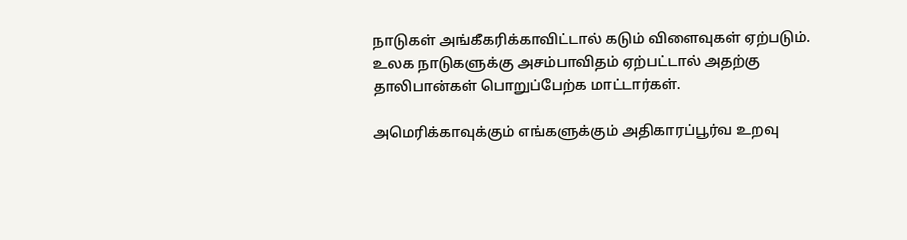நாடுகள் அங்கீகரிக்காவிட்டால் கடும் விளைவுகள் ஏற்படும். உலக நாடுகளுக்கு அசம்பாவிதம் ஏற்பட்டால் அதற்கு தாலிபான்கள் பொறுப்பேற்க மாட்டார்கள்.

அமெரிக்காவுக்கும் எங்களுக்கும் அதிகாரப்பூர்வ உறவு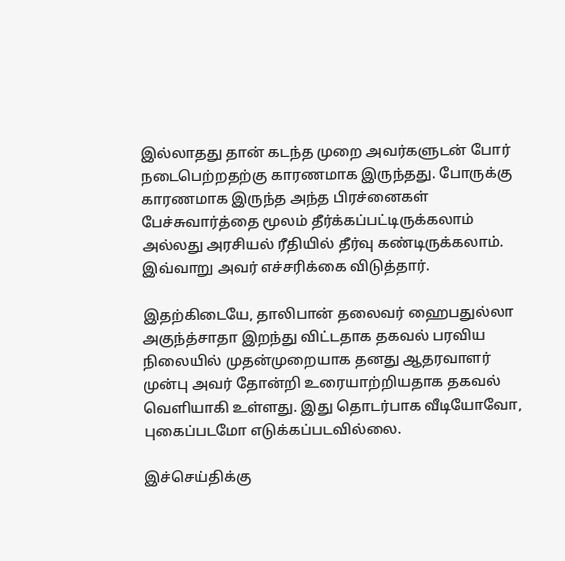இல்லாதது தான் கடந்த முறை அவர்களுடன் போர் நடைபெற்றதற்கு காரணமாக இருந்தது. போருக்கு காரணமாக இருந்த அந்த பிரச்னைகள் பேச்சுவார்த்தை மூலம் தீர்க்கப்பட்டிருக்கலாம் அல்லது அரசியல் ரீதியில் தீர்வு கண்டிருக்கலாம்.
இவ்வாறு அவர் எச்சரிக்கை விடுத்தார்.

இதற்கிடையே, தாலிபான் தலைவர் ஹைபதுல்லா அகுந்த்சாதா இறந்து விட்டதாக தகவல் பரவிய நிலையில் முதன்முறையாக தனது ஆதரவாளர் முன்பு அவர் தோன்றி உரையாற்றியதாக தகவல் வெளியாகி உள்ளது. இது தொடர்பாக வீடியோவோ, புகைப்படமோ எடுக்கப்படவில்லை.

இச்செய்திக்கு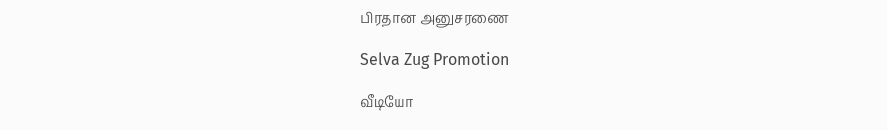பிரதான அனுசரணை

Selva Zug Promotion

வீடியோ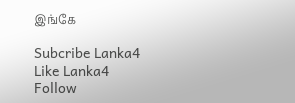இங்கே

Subcribe Lanka4
Like Lanka4
Follow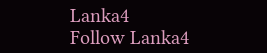Lanka4
Follow Lanka4